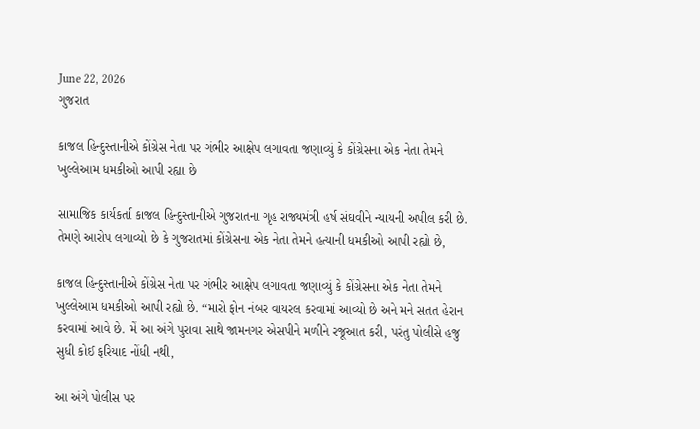June 22, 2026
ગુજરાત

કાજલ હિન્દુસ્તાનીએ કોંગ્રેસ નેતા પર ગંભીર આક્ષેપ લગાવતા જણાવ્યું કે કોંગ્રેસના એક નેતા તેમને ખુલ્લેઆમ ધમકીઓ આપી રહ્યા છે

સામાજિક કાર્યકર્તા કાજલ હિન્દુસ્તાનીએ ગુજરાતના ગૃહ રાજ્યમંત્રી હર્ષ સંઘવીને ન્યાયની અપીલ કરી છે. તેમણે આરોપ લગાવ્યો છે કે ગુજરાતમાં કોંગ્રેસના એક નેતા તેમને હત્યાની ધમકીઓ આપી રહ્યો છે,

કાજલ હિન્દુસ્તાનીએ કોંગ્રેસ નેતા પર ગંભીર આક્ષેપ લગાવતા જણાવ્યું કે કોંગ્રેસના એક નેતા તેમને ખુલ્લેઆમ ધમકીઓ આપી રહ્યો છે. “મારો ફોન નંબર વાયરલ કરવામાં આવ્યો છે અને મને સતત હેરાન કરવામાં આવે છે. મેં આ અંગે પુરાવા સાથે જામનગર એસપીને મળીને રજૂઆત કરી, પરંતુ પોલીસે હજુ સુધી કોઈ ફરિયાદ નોંધી નથી,

આ અંગે પોલીસ પર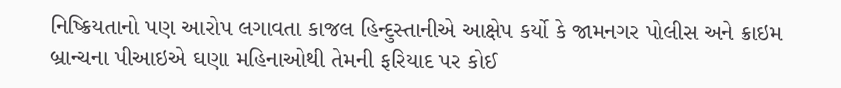નિષ્ક્રિયતાનો પણ આરોપ લગાવતા કાજલ હિન્દુસ્તાનીએ આક્ષેપ કર્યો કે જામનગર પોલીસ અને ક્રાઇમ બ્રાન્ચના પીઆઇએ ઘણા મહિનાઓથી તેમની ફરિયાદ પર કોઈ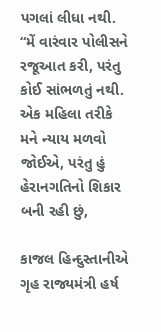પગલાં લીધા નથી. “મેં વારંવાર પોલીસને રજૂઆત કરી, પરંતુ કોઈ સાંભળતું નથી. એક મહિલા તરીકે મને ન્યાય મળવો જોઈએ, પરંતુ હું હેરાનગતિનો શિકાર બની રહી છું,

કાજલ હિન્દુસ્તાનીએ ગૃહ રાજ્યમંત્રી હર્ષ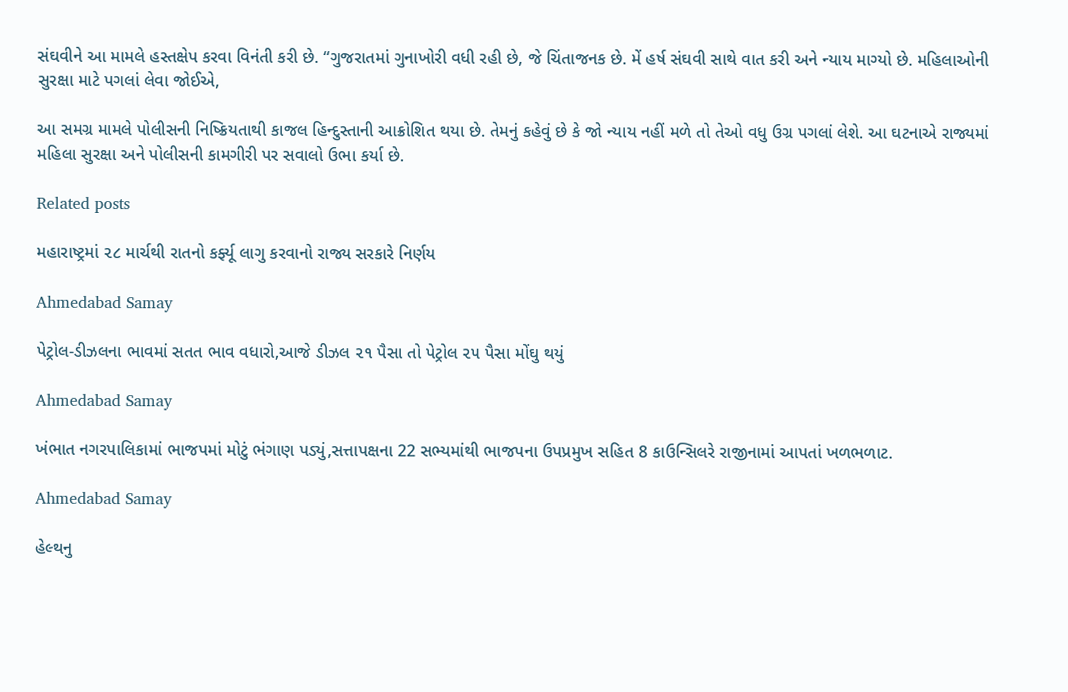સંઘવીને આ મામલે હસ્તક્ષેપ કરવા વિનંતી કરી છે. “ગુજરાતમાં ગુનાખોરી વધી રહી છે, જે ચિંતાજનક છે. મેં હર્ષ સંઘવી સાથે વાત કરી અને ન્યાય માગ્યો છે. મહિલાઓની સુરક્ષા માટે પગલાં લેવા જોઈએ,

આ સમગ્ર મામલે પોલીસની નિષ્ક્રિયતાથી કાજલ હિન્દુસ્તાની આક્રોશિત થયા છે. તેમનું કહેવું છે કે જો ન્યાય નહીં મળે તો તેઓ વધુ ઉગ્ર પગલાં લેશે. આ ઘટનાએ રાજ્યમાં મહિલા સુરક્ષા અને પોલીસની કામગીરી પર સવાલો ઉભા કર્યા છે.

Related posts

મહારાષ્ટ્રમાં ૨૮ માર્ચથી રાતનો કર્ફ્યૂ લાગુ કરવાનો રાજ્ય સરકારે નિર્ણય

Ahmedabad Samay

પેટ્રોલ-ડીઝલના ભાવમાં સતત ભાવ વધારો,આજે ડીઝલ ૨૧ પૈસા તો પેટ્રોલ ૨૫ પૈસા મોંઘુ થયું

Ahmedabad Samay

ખંભાત નગરપાલિકામાં ભાજપમાં મોટું ભંગાણ પડ્યું,સત્તાપક્ષના 22 સભ્યમાંથી ભાજપના ઉપપ્રમુખ સહિત 8 કાઉન્સિલરે રાજીનામાં આપતાં ખળભળાટ.

Ahmedabad Samay

હેલ્થનુ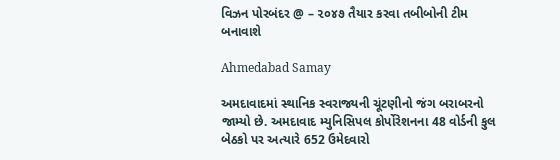વિઝન પોરબંદર @ – ૨૦૪૭ તૈયાર કરવા તબીબોની ટીમ બનાવાશે

Ahmedabad Samay

અમદાવાદમાં સ્થાનિક સ્વરાજ્યની ચૂંટણીનો જંગ બરાબરનો જામ્યો છે. અમદાવાદ મ્યુનિસિપલ કોર્પોરેશનના 48 વોર્ડની કુલ બેઠકો પર અત્યારે 652 ઉમેદવારો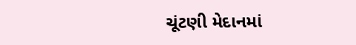ચૂંટણી મેદાનમાં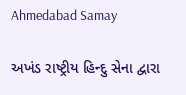Ahmedabad Samay

અખંડ રાષ્ટ્રીય હિન્દુ સેના દ્વારા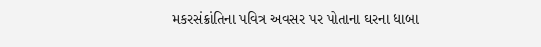મકરસંક્રાંતિના પવિત્ર અવસર પર પોતાના ઘરના ધાબા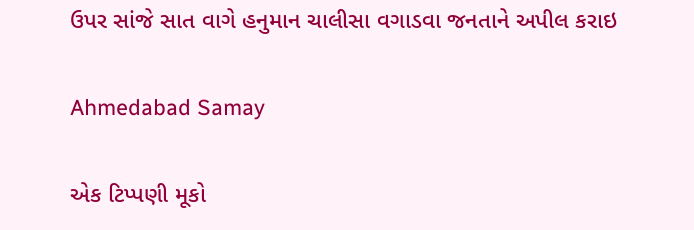ઉપર સાંજે સાત વાગે હનુમાન ચાલીસા વગાડવા જનતાને અપીલ કરાઇ

Ahmedabad Samay

એક ટિપ્પણી મૂકો